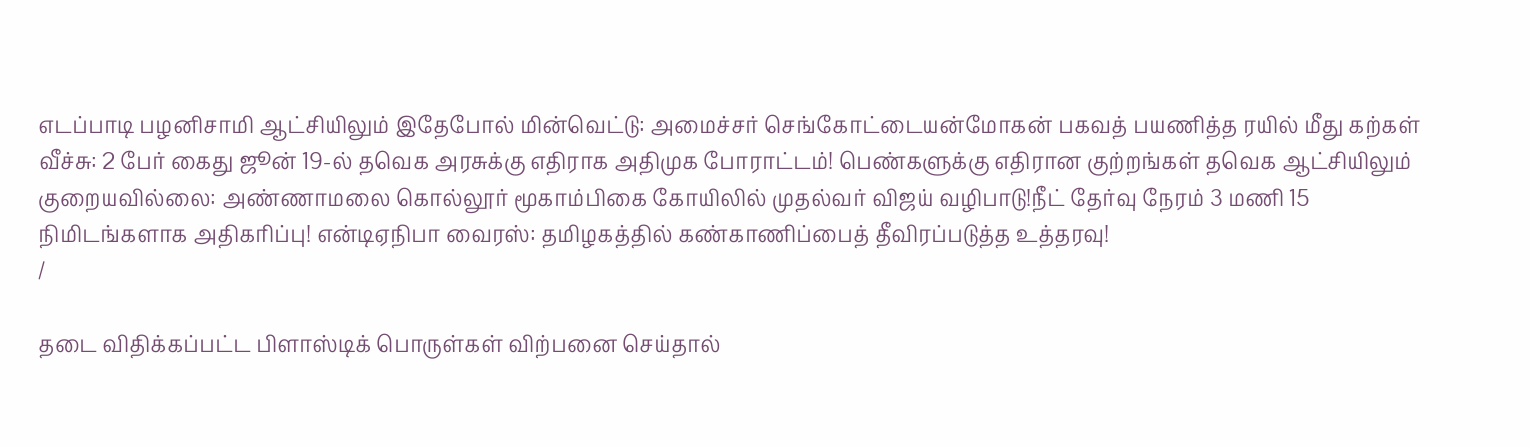எடப்பாடி பழனிசாமி ஆட்சியிலும் இதேபோல் மின்வெட்டு: அமைச்சர் செங்கோட்டையன்மோகன் பகவத் பயணித்த ரயில் மீது கற்கள் வீச்சு: 2 பேர் கைது ஜூன் 19-ல் தவெக அரசுக்கு எதிராக அதிமுக போராட்டம்! பெண்களுக்கு எதிரான குற்றங்கள் தவெக ஆட்சியிலும் குறையவில்லை: அண்ணாமலை கொல்லூர் மூகாம்பிகை கோயிலில் முதல்வர் விஜய் வழிபாடு!நீட் தேர்வு நேரம் 3 மணி 15 நிமிடங்களாக அதிகரிப்பு! என்டிஏநிபா வைரஸ்: தமிழகத்தில் கண்காணிப்பைத் தீவிரப்படுத்த உத்தரவு!
/

தடை விதிக்கப்பட்ட பிளாஸ்டிக் பொருள்கள் விற்பனை செய்தால்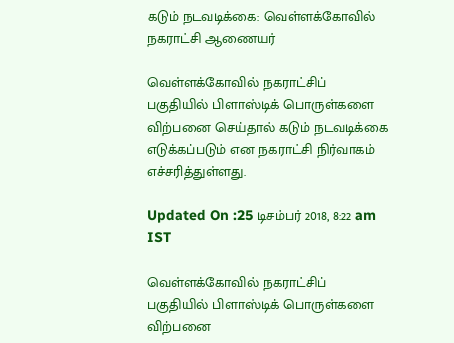கடும் நடவடிக்கை: வெள்ளக்கோவில் நகராட்சி ஆணையர்

வெள்ளக்கோவில் நகராட்சிப் பகுதியில் பிளாஸ்டிக் பொருள்களை விற்பனை செய்தால் கடும் நடவடிக்கை எடுக்கப்படும் என நகராட்சி நிர்வாகம் எச்சரித்துள்ளது.

Updated On :25 டிசம்பர் 2018, 8:22 am IST

வெள்ளக்கோவில் நகராட்சிப் பகுதியில் பிளாஸ்டிக் பொருள்களை விற்பனை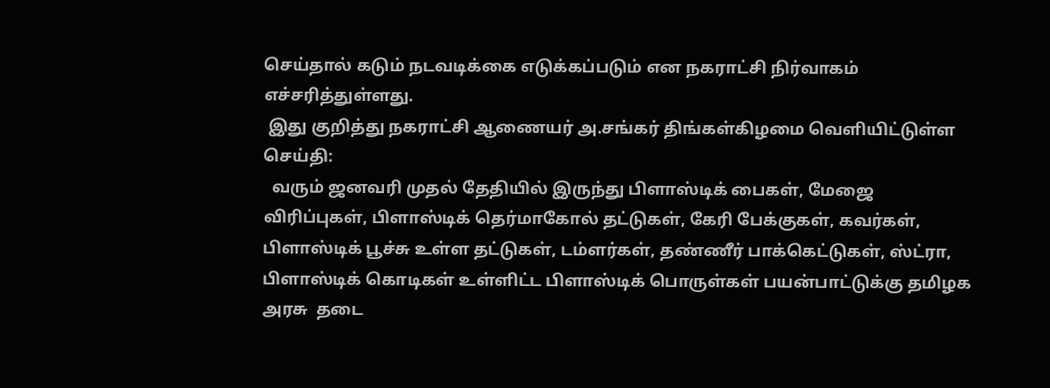செய்தால் கடும் நடவடிக்கை எடுக்கப்படும் என நகராட்சி நிர்வாகம் எச்சரித்துள்ளது.
 இது குறித்து நகராட்சி ஆணையர் அ.சங்கர் திங்கள்கிழமை வெளியிட்டுள்ள செய்தி:
  வரும் ஜனவரி முதல் தேதியில் இருந்து பிளாஸ்டிக் பைகள், மேஜை விரிப்புகள், பிளாஸ்டிக் தெர்மாகோல் தட்டுகள், கேரி பேக்குகள், கவர்கள், பிளாஸ்டிக் பூச்சு உள்ள தட்டுகள், டம்ளர்கள், தண்ணீர் பாக்கெட்டுகள், ஸ்ட்ரா, பிளாஸ்டிக் கொடிகள் உள்ளிட்ட பிளாஸ்டிக் பொருள்கள் பயன்பாட்டுக்கு தமிழக அரசு  தடை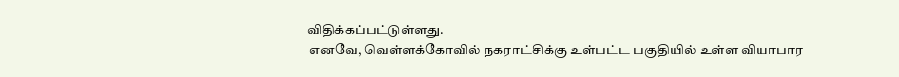விதிக்கப்பட்டுள்ளது.
 எனவே, வெள்ளக்கோவில் நகராட்சிக்கு உள்பட்ட பகுதியில் உள்ள வியாபார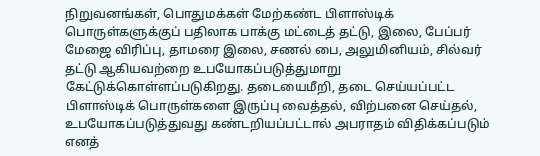நிறுவனங்கள், பொதுமக்கள் மேற்கண்ட பிளாஸ்டிக் பொருள்களுக்குப் பதிலாக பாக்கு மட்டைத் தட்டு, இலை, பேப்பர் மேஜை விரிப்பு, தாமரை இலை, சணல் பை, அலுமினியம், சில்வர் தட்டு ஆகியவற்றை உபயோகப்படுத்துமாறு கேட்டுக்கொள்ளப்படுகிறது. தடையைமீறி, தடை செய்யப்பட்ட பிளாஸ்டிக் பொருள்களை இருப்பு வைத்தல், விற்பனை செய்தல், உபயோகப்படுத்துவது கண்டறியப்பட்டால் அபராதம் விதிக்கப்படும் எனத்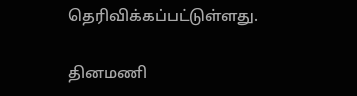தெரிவிக்கப்பட்டுள்ளது.

தினமணி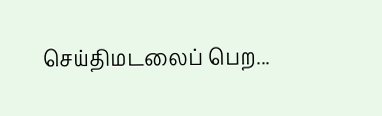செய்திமடலைப் பெற...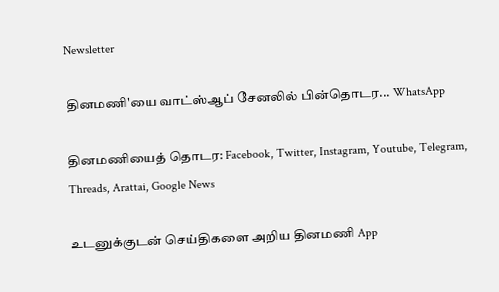Newsletter

தினமணி'யை வாட்ஸ்ஆப் சேனலில் பின்தொடர... WhatsApp

தினமணியைத் தொடர: Facebook, Twitter, Instagram, Youtube, Telegram, Threads, Arattai, Google News

உடனுக்குடன் செய்திகளை அறிய தினமணி App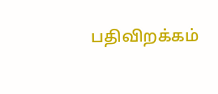பதிவிறக்கம்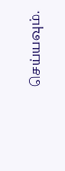செய்யவும்.